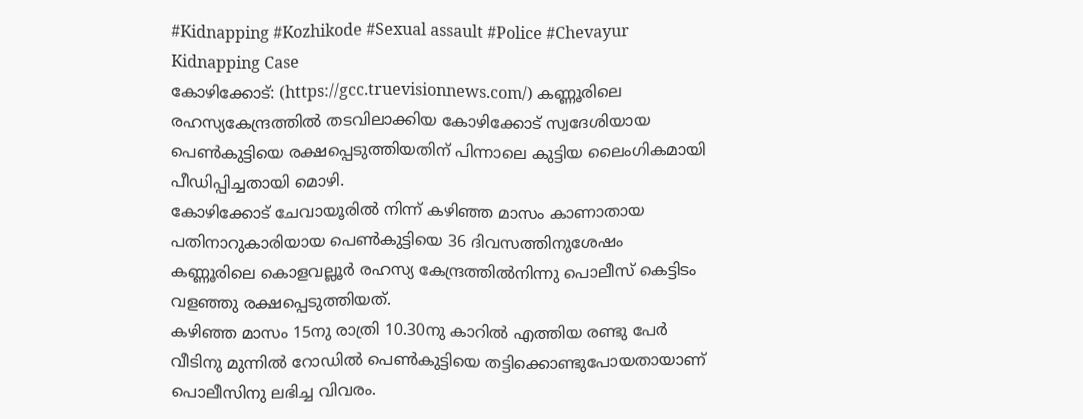#Kidnapping #Kozhikode #Sexual assault #Police #Chevayur Kidnapping Case
കോഴിക്കോട്: (https://gcc.truevisionnews.com/) കണ്ണൂരിലെ രഹസ്യകേന്ദ്രത്തിൽ തടവിലാക്കിയ കോഴിക്കോട് സ്വദേശിയായ പെൺകുട്ടിയെ രക്ഷപ്പെടുത്തിയതിന് പിന്നാലെ കുട്ടിയ ലൈംഗികമായി പീഡിപ്പിച്ചതായി മൊഴി.
കോഴിക്കോട് ചേവായൂരിൽ നിന്ന് കഴിഞ്ഞ മാസം കാണാതായ പതിനാറുകാരിയായ പെൺകുട്ടിയെ 36 ദിവസത്തിനുശേഷം കണ്ണൂരിലെ കൊളവല്ലൂർ രഹസ്യ കേന്ദ്രത്തിൽനിന്നു പൊലീസ് കെട്ടിടം വളഞ്ഞു രക്ഷപ്പെടുത്തിയത്.
കഴിഞ്ഞ മാസം 15നു രാത്രി 10.30നു കാറിൽ എത്തിയ രണ്ടു പേർ വീടിനു മുന്നിൽ റോഡിൽ പെൺകുട്ടിയെ തട്ടിക്കൊണ്ടുപോയതായാണ് പൊലീസിനു ലഭിച്ച വിവരം.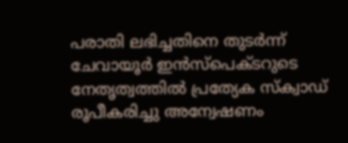പരാതി ലഭിച്ചതിനെ തുടർന്ന് ചേവായൂർ ഇൻസ്പെക്ടറുടെ നേതൃത്വത്തിൽ പ്രത്യേക സ്ക്വാഡ് രൂപീകരിച്ചു അന്വേഷണം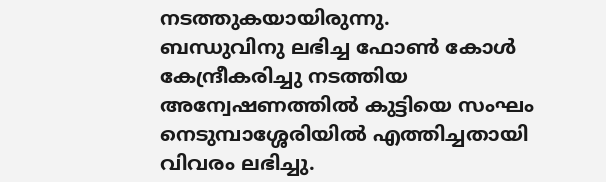നടത്തുകയായിരുന്നു.
ബന്ധുവിനു ലഭിച്ച ഫോൺ കോൾ കേന്ദ്രീകരിച്ചു നടത്തിയ അന്വേഷണത്തിൽ കുട്ടിയെ സംഘം നെടുമ്പാശ്ശേരിയിൽ എത്തിച്ചതായി വിവരം ലഭിച്ചു.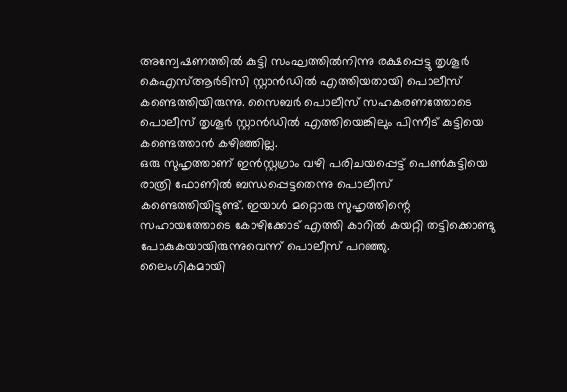അന്വേഷണത്തിൽ കുട്ടി സംഘത്തിൽനിന്നു രക്ഷപ്പെട്ടു തൃശൂർ കെഎസ്ആർടിസി സ്റ്റാൻഡിൽ എത്തിയതായി പൊലീസ് കണ്ടെത്തിയിരുന്നു. സൈബർ പൊലീസ് സഹകരണത്തോടെ പൊലീസ് തൃശൂർ സ്റ്റാൻഡിൽ എത്തിയെങ്കിലും പിന്നീട് കുട്ടിയെ കണ്ടെത്താൻ കഴിഞ്ഞില്ല.
ഒരു സുഹൃത്താണ് ഇൻസ്റ്റഗ്രാം വഴി പരിചയപ്പെട്ട് പെൺകുട്ടിയെ രാത്രി ഫോണിൽ ബന്ധപ്പെട്ടതെന്നു പൊലീസ് കണ്ടെത്തിയിട്ടുണ്ട്. ഇയാൾ മറ്റൊരു സുഹൃത്തിന്റെ സഹായത്തോടെ കോഴിക്കോട് എത്തി കാറിൽ കയറ്റി തട്ടിക്കൊണ്ടു പോകുകയായിരുന്നുവെന്ന് പൊലീസ് പറഞ്ഞു.
ലൈംഗികമായി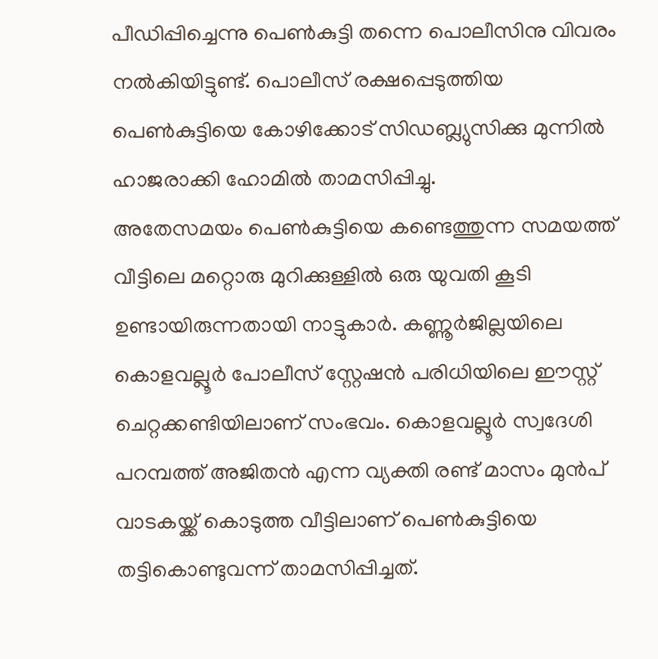പീഡിപ്പിച്ചെന്നു പെൺകുട്ടി തന്നെ പൊലീസിനു വിവരം നൽകിയിട്ടുണ്ട്. പൊലീസ് രക്ഷപ്പെടുത്തിയ പെൺകുട്ടിയെ കോഴിക്കോട് സിഡബ്ല്യുസിക്കു മുന്നിൽ ഹാജരാക്കി ഹോമിൽ താമസിപ്പിച്ചു.
അതേസമയം പെൺകുട്ടിയെ കണ്ടെത്തുന്ന സമയത്ത് വീട്ടിലെ മറ്റൊരു മുറിക്കുള്ളിൽ ഒരു യുവതി കൂടി ഉണ്ടായിരുന്നതായി നാട്ടുകാർ. കണ്ണൂർജില്ലയിലെ കൊളവല്ലൂർ പോലീസ് സ്റ്റേഷൻ പരിധിയിലെ ഈസ്റ്റ് ചെറ്റക്കണ്ടിയിലാണ് സംഭവം. കൊളവല്ലൂർ സ്വദേശി പറമ്പത്ത് അജിതൻ എന്ന വ്യക്തി രണ്ട് മാസം മുൻപ് വാടകയ്ക്ക് കൊടുത്ത വീട്ടിലാണ് പെൺകുട്ടിയെ തട്ടികൊണ്ടുവന്ന് താമസിപ്പിച്ചത്.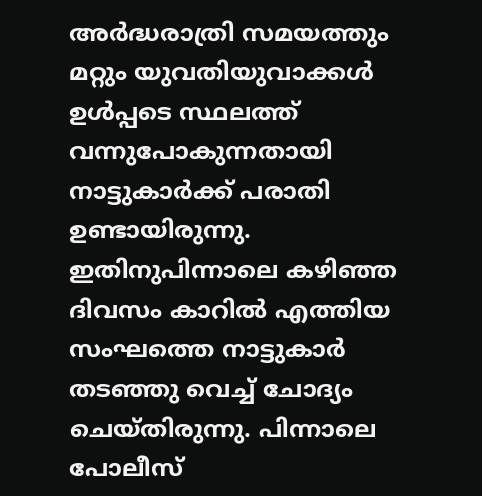അർദ്ധരാത്രി സമയത്തും മറ്റും യുവതിയുവാക്കൾ ഉൾപ്പടെ സ്ഥലത്ത് വന്നുപോകുന്നതായി നാട്ടുകാർക്ക് പരാതി ഉണ്ടായിരുന്നു. ഇതിനുപിന്നാലെ കഴിഞ്ഞ ദിവസം കാറിൽ എത്തിയ സംഘത്തെ നാട്ടുകാർ തടഞ്ഞു വെച്ച് ചോദ്യം ചെയ്തിരുന്നു. പിന്നാലെ പോലീസ്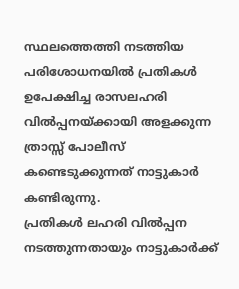സ്ഥലത്തെത്തി നടത്തിയ പരിശോധനയിൽ പ്രതികൾ ഉപേക്ഷിച്ച രാസലഹരി വിൽപ്പനയ്ക്കായി അളക്കുന്ന ത്രാസ്സ് പോലീസ് കണ്ടെടുക്കുന്നത് നാട്ടുകാർ കണ്ടിരുന്നു.
പ്രതികൾ ലഹരി വിൽപ്പന നടത്തുന്നതായും നാട്ടുകാർക്ക്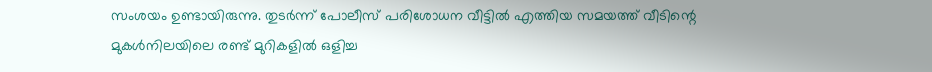സംശയം ഉണ്ടായിരുന്നു. തുടർന്ന് പോലീസ് പരിശോധന വീട്ടിൽ എത്തിയ സമയത്ത് വീടിന്റെ മുകൾനിലയിലെ രണ്ട് മുറികളിൽ ഒളിച്ച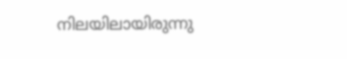നിലയിലായിരുന്നു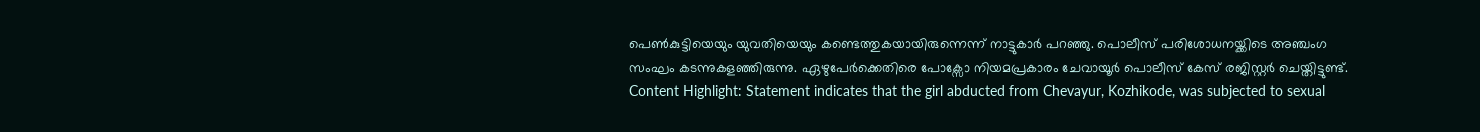പെൺകുട്ടിയെയും യുവതിയെയും കണ്ടെത്തുകയായിരുന്നെന്ന് നാട്ടുകാർ പറഞ്ഞു. പൊലീസ് പരിശോധനയ്ക്കിടെ അഞ്ചംഗ സംഘം കടന്നുകളഞ്ഞിരുന്നു. ഏഴുപേർക്കെതിരെ പോക്സോ നിയമപ്രകാരം ചേവായൂർ പൊലീസ് കേസ് രജിസ്റ്റർ ചെയ്തിട്ടുണ്ട്.
Content Highlight: Statement indicates that the girl abducted from Chevayur, Kozhikode, was subjected to sexual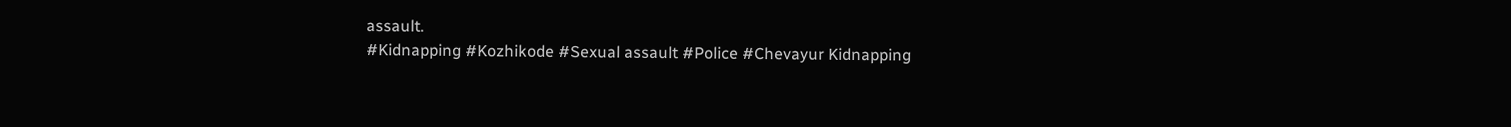assault.
#Kidnapping #Kozhikode #Sexual assault #Police #Chevayur Kidnapping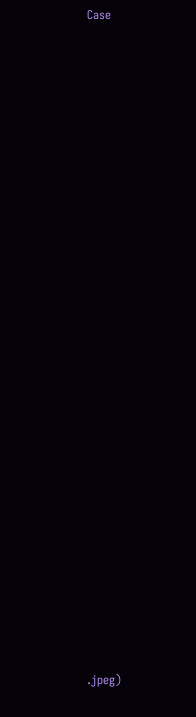Case































.jpeg)